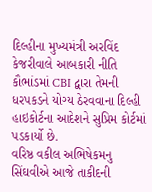દિલ્હીના મુખ્યમંત્રી અરવિંદ કેજરીવાલે આબકારી નીતિ કૌભાંડમાં CBI દ્વારા તેમની ધરપકડને યોગ્ય ઠેરવવાના દિલ્હી હાઇકોર્ટના આદેશને સુપ્રિમ કોર્ટમાં પડકાર્યો છે.
વરિષ્ઠ વકીલ અભિષેકમનુ સિંઘવીએ આજે તાકીદની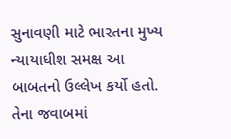સુનાવણી માટે ભારતના મુખ્ય ન્યાયાધીશ સમક્ષ આ બાબતનો ઉલ્લેખ કર્યો હતો. તેના જવાબમાં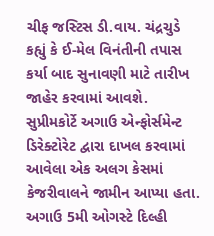ચીફ જસ્ટિસ ડી.વાય. ચંદ્રચુડે કહ્યું કે ઈ-મેલ વિનંતીની તપાસ કર્યા બાદ સુનાવણી માટે તારીખ જાહેર કરવામાં આવશે.
સુપ્રીમકોર્ટે અગાઉ એન્ફોર્સમેન્ટ ડિરેક્ટોરેટ દ્વારા દાખલ કરવામાં આવેલા એક અલગ કેસમાં કેજરીવાલને જામીન આપ્યા હતા. અગાઉ 5મી ઓગસ્ટે દિલ્હી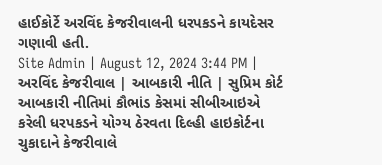હાઈકોર્ટે અરવિંદ કેજરીવાલની ધરપકડને કાયદેસર ગણાવી હતી.
Site Admin | August 12, 2024 3:44 PM | અરવિંદ કેજરીવાલ | આબકારી નીતિ | સુપ્રિમ કોર્ટ
આબકારી નીતિમાં કૌભાંડ કેસમાં સીબીઆઇએ કરેલી ધરપકડને યોગ્ય ઠેરવતા દિલ્હી હાઇકોર્ટના ચુકાદાને કેજરીવાલે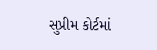સુપ્રીમ કોર્ટમાં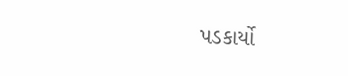પડકાર્યો